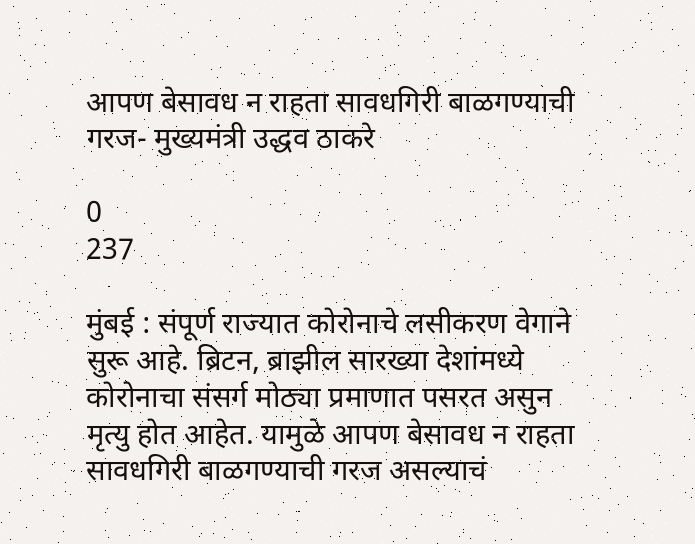आपण बेसावध न राहता सावधगिरी बाळगण्याची गरज- मुख्यमंत्री उद्धव ठाकरे

0
237

मुंबई : संपूर्ण राज्यात कोरोनाचे लसीकरण वेगाने सुरू आहे. ब्रिटन, ब्राझील सारख्या देशांमध्ये कोरोनाचा संसर्ग मोठ्या प्रमाणात पसरत असुन मृत्यु होत आहेत. यामुळे आपण बेसावध न राहता सावधगिरी बाळगण्याची गरज असल्याचं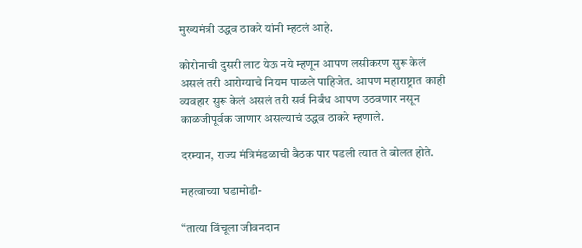मुख्यमंत्री उद्धव ठाकरे यांनी म्हटलं आहे.

कोरोनाची दुसरी लाट येऊ नये म्हणून आपण लसीकरण सुरू केलं असलं तरी आरोग्याचे नियम पाळले पाहिजेत. आपण महाराष्ट्रात काही व्यवहार सुरू केलं असलं तरी सर्व निर्बंध आपण उठवणार नसून काळजीपूर्वक जाणार असल्याचं उद्धव ठाकरे म्हणाले.

दरम्यान, राज्य मंत्रिमंडळाची बैठक पार पडली त्यात ते बोलत होते.

महत्वाच्या घडामोडी-

“तात्या विंचूला जीवनदान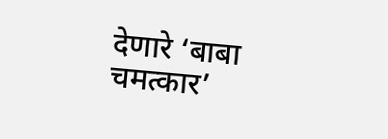देणारे ‘बाबा चमत्कार’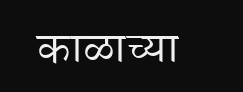काळाच्या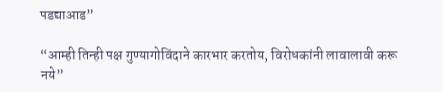पडद्याआड”

“आम्ही तिन्ही पक्ष गुण्यागोविंदाने कारभार करतोय, विरोधकांनी लावालावी करू नये”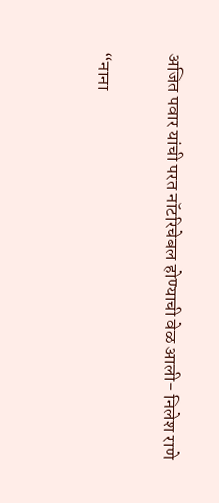अजित पवार यांची परत नॉटरिचेबल होण्याची वेळ आली- निलेश राणे

“नाना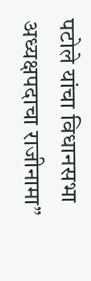पटोले यांचा विधानसभा अध्यक्षपदाचा राजीनामा”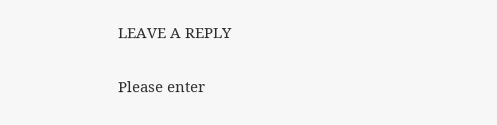LEAVE A REPLY

Please enter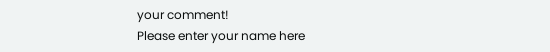your comment!
Please enter your name here